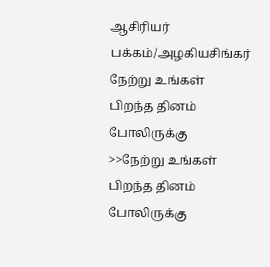ஆசிரியர் பக்கம்/அழகியசிங்கர்
நேற்று உங்கள் பிறந்த தினம் போலிருக்கு
>>நேற்று உங்கள் பிறந்த தினம் போலிருக்கு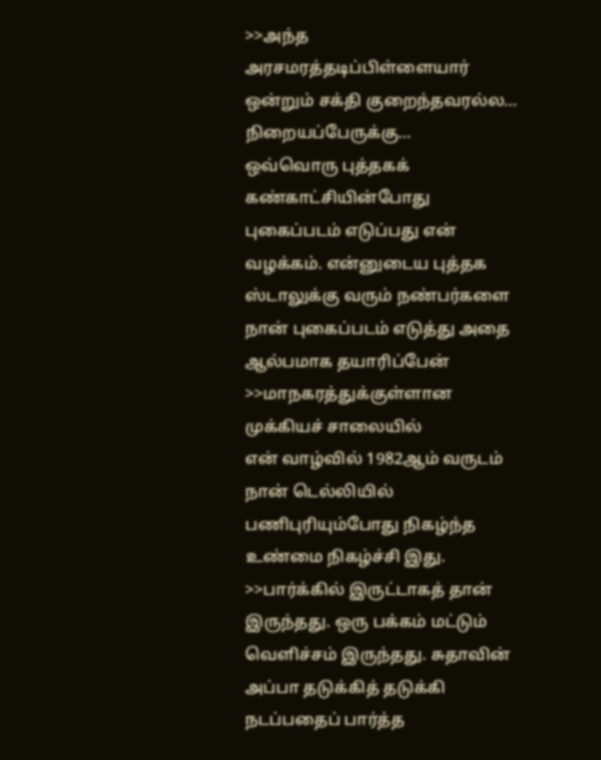>>அந்த அரசமரத்தடிப்பிள்ளையார்
ஒன்றும் சக்தி குறைந்தவரல்ல…
நிறையப்பேருக்கு…
ஒவ்வொரு புத்தகக் கண்காட்சியின்போது புகைப்படம் எடுப்பது என் வழக்கம். என்னுடைய புத்தக ஸ்டாலுக்கு வரும் நண்பர்களை நான் புகைப்படம் எடுத்து அதை ஆல்பமாக தயாரிப்பேன்
>>மாநகரத்துக்குள்ளான
முக்கியச் சாலையில்
என் வாழ்வில் 1982ஆம் வருடம் நான் டெல்லியில் பணிபுரியும்போது நிகழ்ந்த உண்மை நிகழ்ச்சி இது.
>>பார்க்கில் இருட்டாகத் தான் இருந்தது. ஒரு பக்கம் மட்டும் வெளிச்சம் இருந்தது. சுதாவின் அப்பா தடுக்கித் தடுக்கி நடப்பதைப் பார்த்த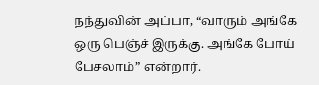நந்துவின் அப்பா, “வாரும் அங்கே ஒரு பெஞ்ச் இருக்கு. அங்கே போய் பேசலாம்” என்றார்.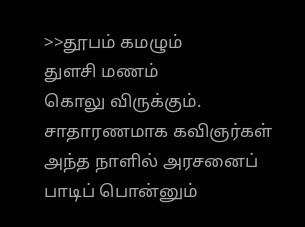>>தூபம் கமழும்
துளசி மணம்
கொலு விருக்கும்.
சாதாரணமாக கவிஞர்கள் அந்த நாளில் அரசனைப் பாடிப் பொன்னும்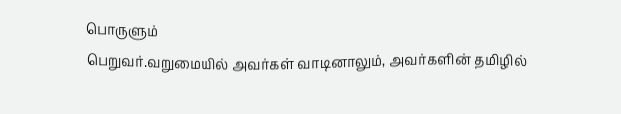பொருளும்
பெறுவர்.வறுமையில் அவர்கள் வாடினாலும், அவர்களின் தமிழில்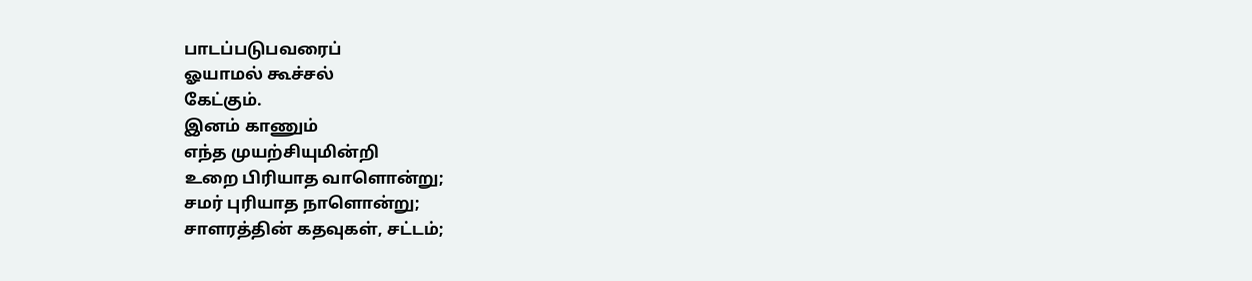பாடப்படுபவரைப்
ஓயாமல் கூச்சல்
கேட்கும்.
இனம் காணும்
எந்த முயற்சியுமின்றி
உறை பிரியாத வாளொன்று;
சமர் புரியாத நாளொன்று;
சாளரத்தின் கதவுகள், சட்டம்;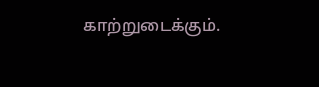காற்றுடைக்கும்.